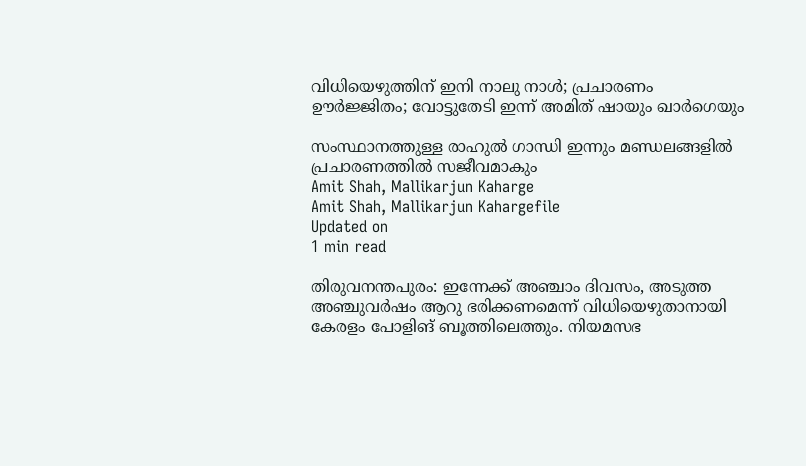വിധിയെഴുത്തിന് ഇനി നാലു നാള്‍; പ്രചാരണം ഊര്‍ജ്ജിതം; വോട്ടുതേടി ഇന്ന് അമിത് ഷായും ഖാര്‍ഗെയും

സംസ്ഥാനത്തുള്ള രാഹുല്‍ ഗാന്ധി ഇന്നും മണ്ഡലങ്ങളില്‍ പ്രചാരണത്തില്‍ സജീവമാകും
Amit Shah, Mallikarjun Kaharge
Amit Shah, Mallikarjun Kahargefile
Updated on
1 min read

തിരുവനന്തപുരം: ഇന്നേക്ക് അഞ്ചാം ദിവസം, അടുത്ത അഞ്ചുവര്‍ഷം ആറു ഭരിക്കണമെന്ന് വിധിയെഴുതാനായി കേരളം പോളിങ് ബൂത്തിലെത്തും. നിയമസഭ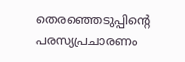തെരഞ്ഞെടുപ്പിന്റെ പരസ്യപ്രചാരണം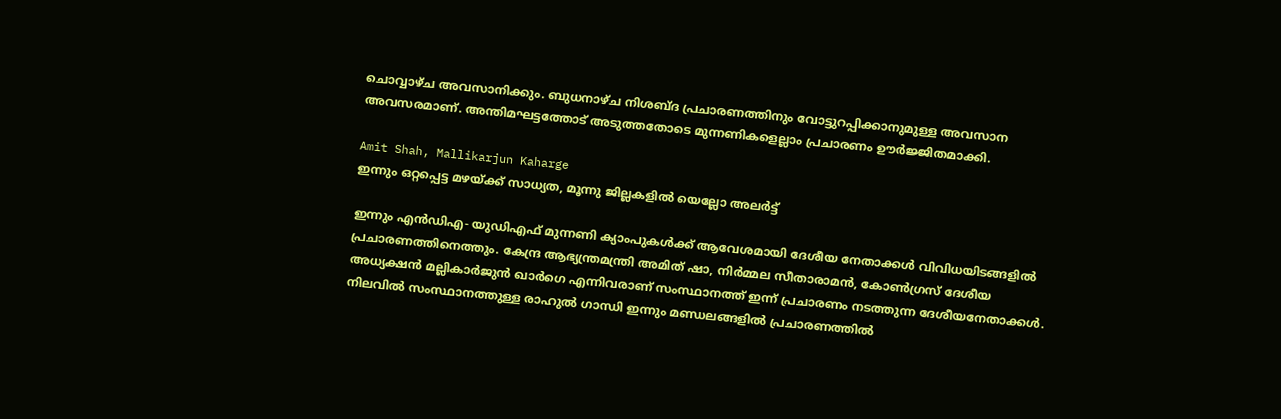ചൊവ്വാഴ്ച അവസാനിക്കും. ബുധനാഴ്ച നിശബ്ദ പ്രചാരണത്തിനും വോട്ടുറപ്പിക്കാനുമുള്ള അവസാന അവസരമാണ്. അന്തിമഘട്ടത്തോട് അടുത്തതോടെ മുന്നണികളെല്ലാം പ്രചാരണം ഊര്‍ജ്ജിതമാക്കി.

Amit Shah, Mallikarjun Kaharge
ഇന്നും ഒറ്റപ്പെട്ട മഴയ്ക്ക് സാധ്യത, മൂന്നു ജില്ലകളിൽ യെല്ലോ അലർട്ട്

ഇന്നും എന്‍ഡിഎ- യുഡിഎഫ് മുന്നണി ക്യാംപുകള്‍ക്ക് ആവേശമായി ദേശീയ നേതാക്കള്‍ വിവിധയിടങ്ങളില്‍ പ്രചാരണത്തിനെത്തും. കേന്ദ്ര ആഭ്യന്ത്രമന്ത്രി അമിത് ഷാ, നിര്‍മ്മല സീതാരാമന്‍, കോണ്‍ഗ്രസ് ദേശീയ അധ്യക്ഷന്‍ മല്ലികാര്‍ജുന്‍ ഖാര്‍ഗെ എന്നിവരാണ് സംസ്ഥാനത്ത് ഇന്ന് പ്രചാരണം നടത്തുന്ന ദേശീയനേതാക്കള്‍. നിലവില്‍ സംസ്ഥാനത്തുള്ള രാഹുല്‍ ഗാന്ധി ഇന്നും മണ്ഡലങ്ങളില്‍ പ്രചാരണത്തില്‍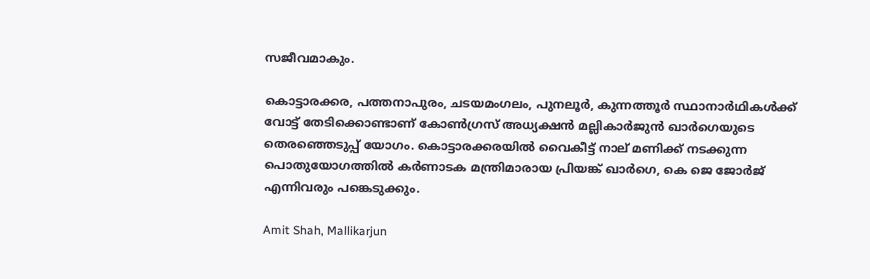സജീവമാകും.

കൊട്ടാരക്കര, പത്തനാപുരം, ചടയമംഗലം, പുനലൂര്‍, കുന്നത്തൂര്‍ സ്ഥാനാര്‍ഥികള്‍ക്ക് വോട്ട് തേടിക്കൊണ്ടാണ് കോണ്‍ഗ്രസ് അധ്യക്ഷന്‍ മല്ലികാര്‍ജുന്‍ ഖാര്‍ഗെയുടെ തെരഞ്ഞെടുപ്പ് യോഗം. കൊട്ടാരക്കരയില്‍ വൈകീട്ട് നാല് മണിക്ക് നടക്കുന്ന പൊതുയോഗത്തില്‍ കര്‍ണാടക മന്ത്രിമാരായ പ്രിയങ്ക് ഖാര്‍ഗെ, കെ ജെ ജോര്‍ജ് എന്നിവരും പങ്കെടുക്കും.

Amit Shah, Mallikarjun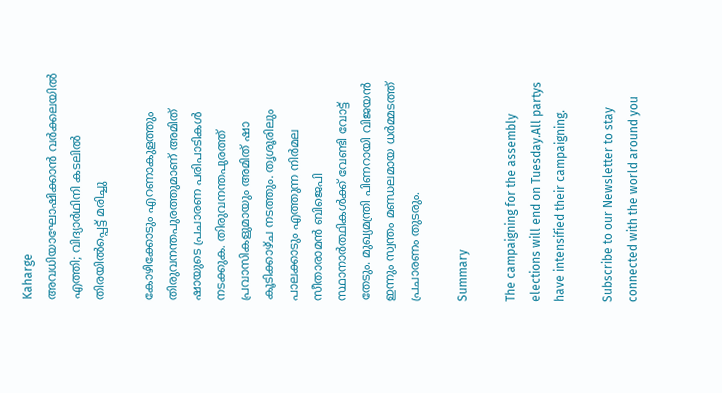Kaharge
അവധിയാഘോഷിക്കാന്‍ വര്‍ക്കലയില്‍ എത്തി; വിദ്യാര്‍ഥിനി കടലില്‍ തിരയില്‍പ്പെട്ട് മരിച്ചു

കോഴിക്കോടും എറണാകുളത്തും തിരുവനന്തപുരത്തുമാണ് അമിത് ഷായുടെ പ്രചാരണ പരിപാടികള്‍ നടക്കുക. തിരുവനന്തപുരത്ത് പ്രവാസികളുമായും അമിത് ഷാ കൂടിക്കാഴ്ച നടത്തും. തൃശൂരിലും പാലക്കാടും എത്തുന്ന നിര്‍മല സീതാരാമന്‍ ബിജെപി സ്ഥാനാര്‍ത്ഥികള്‍ക്ക് വേണ്ടി വോട്ട് തേടും. മുഖ്യമന്ത്രി പിണറായി വിജയന്‍ ഇന്നും സ്വന്തം മണ്ഡലമായ ധര്‍മ്മടത്ത് പ്രചാരണം തുടരും.

Summary

The campaigning for the assembly elections will end on Tuesday.All partys have intensified their campaigning.

Subscribe to our Newsletter to stay connected with the world around you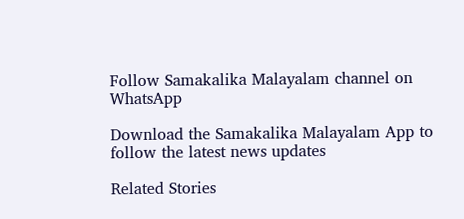Follow Samakalika Malayalam channel on WhatsApp

Download the Samakalika Malayalam App to follow the latest news updates

Related Stories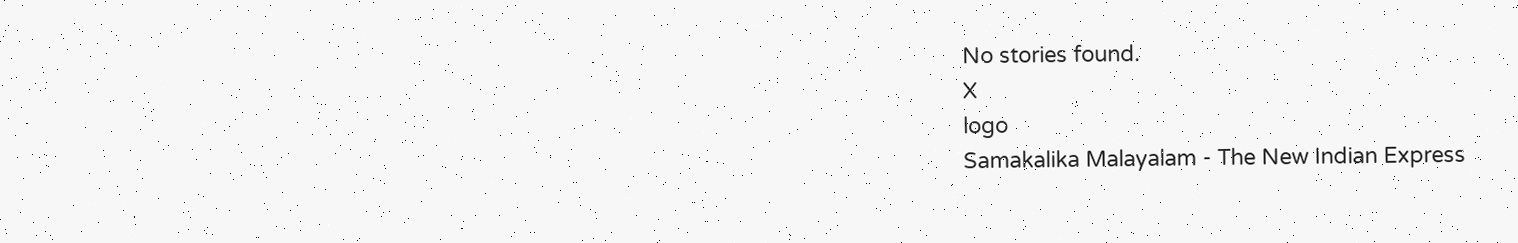No stories found.
X
logo
Samakalika Malayalam - The New Indian Express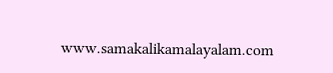www.samakalikamalayalam.com